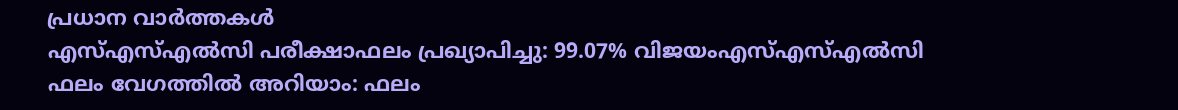പ്രധാന വാർത്തകൾ
എസ്എസ്എൽസി പരീക്ഷാഫലം പ്രഖ്യാപിച്ചു: 99.07% വിജയംഎസ്എസ്എൽസി ഫലം വേഗത്തിൽ അറിയാം: ഫലം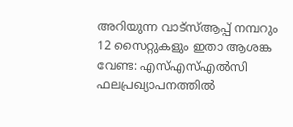അറിയുന്ന വാട്സ്ആപ്പ് നമ്പറും 12 സൈറ്റുകളും ഇതാ ആശങ്ക വേണ്ട: എസ്എസ്എൽസി ഫലപ്രഖ്യാപനത്തിൽ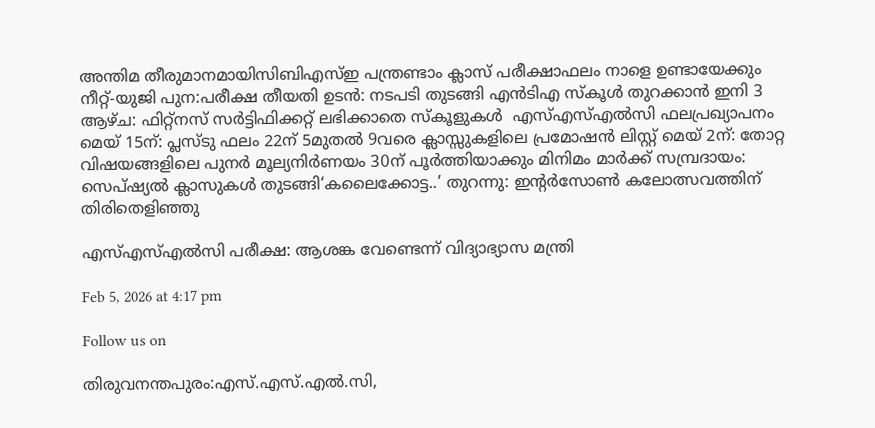അന്തിമ തീരുമാനമായിസിബിഎസ്ഇ പന്ത്രണ്ടാം ക്ലാസ് പരീക്ഷാഫലം നാളെ ഉണ്ടായേക്കും  നീറ്റ്-യുജി പുന:പരീക്ഷ തീയതി ഉടൻ: നടപടി തുടങ്ങി എൻടിഎ സ്കൂൾ തുറക്കാൻ ഇനി 3 ആഴ്ച: ഫിറ്റ്നസ് സർട്ടിഫിക്കറ്റ് ലഭിക്കാതെ സ്കൂളുകൾ  എസ്എസ്എൽസി ഫലപ്രഖ്യാപനം മെയ്‌ 15ന്: പ്ലസ്ടു ഫലം 22ന് 5മുതൽ 9വരെ ക്ലാസ്സുകളിലെ പ്രമോഷൻ ലിസ്റ്റ് മെയ് 2ന്: തോറ്റ വിഷയങ്ങളിലെ പുനർ മൂല്യനിർണയം 30ന് പൂർത്തിയാക്കും മിനിമം മാർക്ക് സമ്പ്രദായം: സെപ്ഷ്യൽ ക്ലാസുകൾ തുടങ്ങി‘കലൈക്കോട്ട..’ തുറന്നു: ഇൻ്റർസോൺ കലോത്സവത്തിന് തിരിതെളിഞ്ഞു

എസ്എസ്എൽസി പരീക്ഷ: ആശങ്ക വേണ്ടെന്ന് വിദ്യാഭ്യാസ മന്ത്രി

Feb 5, 2026 at 4:17 pm

Follow us on

തിരുവനന്തപുരം:എസ്.എസ്.എൽ.സി,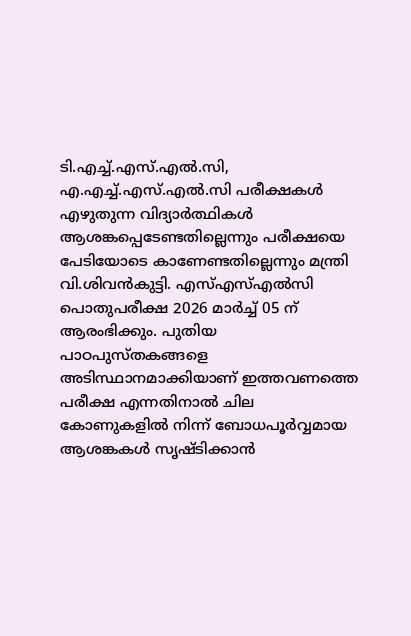ടി.എച്ച്.എസ്.എൽ.സി, എ.എച്ച്.എസ്.എൽ.സി പരീക്ഷകൾ എഴുതുന്ന വിദ്യാർത്ഥികൾ ആശങ്കപ്പെടേണ്ടതില്ലെന്നും പരീക്ഷയെ പേടിയോടെ കാണേണ്ടതില്ലെന്നും മന്ത്രി വി.ശിവൻകുട്ടി. എസ്എസ്എൽസി പൊതുപരീക്ഷ 2026 മാർച്ച് 05 ന് ആരംഭിക്കും. പുതിയ പാഠപുസ്തകങ്ങളെ അടിസ്ഥാനമാക്കിയാണ് ഇത്തവണത്തെ പരീക്ഷ എന്നതിനാൽ ചില കോണുകളിൽ നിന്ന് ബോധപൂർവ്വമായ ആശങ്കകൾ സൃഷ്ടിക്കാൻ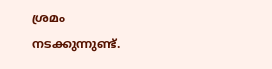ശ്രമം നടക്കുന്നുണ്ട്.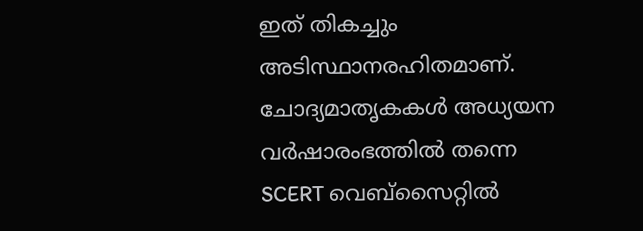ഇത് തികച്ചും അടിസ്ഥാനരഹിതമാണ്. ചോദ്യമാതൃകകൾ അധ്യയന വർഷാരംഭത്തിൽ തന്നെ SCERT വെബ്സൈറ്റിൽ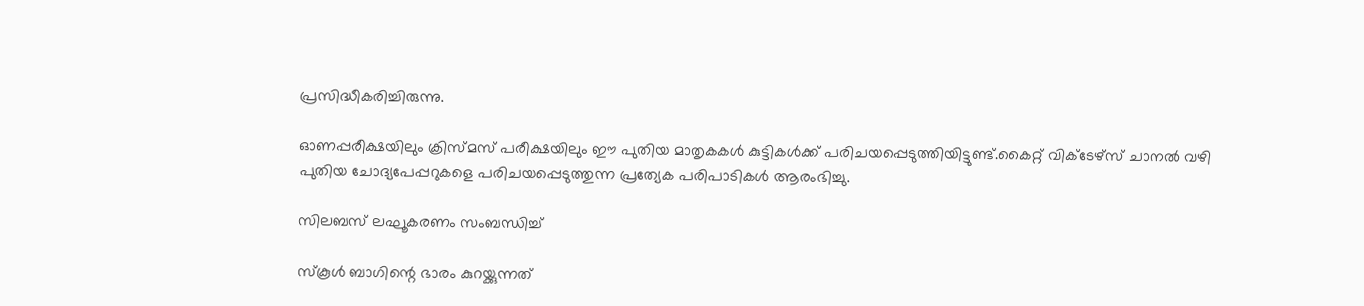പ്രസിദ്ധീകരിച്ചിരുന്നു.

ഓണപ്പരീക്ഷയിലും ക്രിസ്മസ് പരീക്ഷയിലും ഈ പുതിയ മാതൃകകൾ കുട്ടികൾക്ക് പരിചയപ്പെടുത്തിയിട്ടുണ്ട്.കൈറ്റ് വിക്ടേഴ്സ് ചാനൽ വഴി പുതിയ ചോദ്യപേപ്പറുകളെ പരിചയപ്പെടുത്തുന്ന പ്രത്യേക പരിപാടികൾ ആരംഭിച്ചു.

സിലബസ് ലഘൂകരണം സംബന്ധിച്ച്

സ്കൂൾ ബാഗിന്റെ ഭാരം കുറയ്ക്കുന്നത്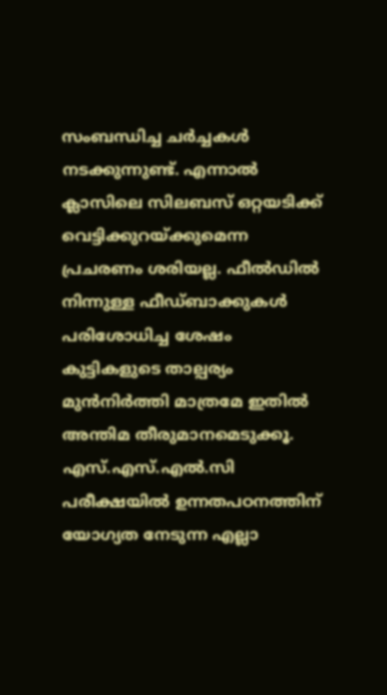സംബന്ധിച്ച ചർച്ചകൾ നടക്കുന്നുണ്ട്. എന്നാൽ ക്ലാസിലെ സിലബസ് ഒറ്റയടിക്ക് വെട്ടിക്കുറയ്ക്കുമെന്ന പ്രചരണം ശരിയല്ല. ഫീൽഡിൽ നിന്നുള്ള ഫീഡ്ബാക്കുകൾ പരിശോധിച്ച ശേഷം കുട്ടികളുടെ താല്പര്യം മുൻനിർത്തി മാത്രമേ ഇതിൽ അന്തിമ തീരുമാനമെടുക്കൂ. എസ്.എസ്.എൽ.സി പരീക്ഷയിൽ ഉന്നതപഠനത്തിന് യോഗ്യത നേടുന്ന എല്ലാ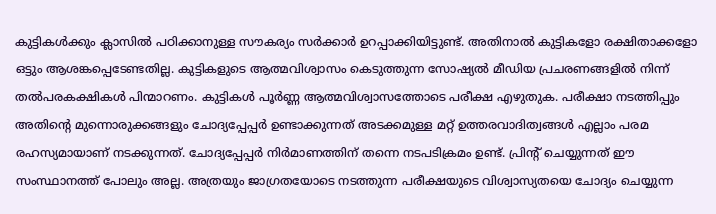കുട്ടികൾക്കും ക്ലാസിൽ പഠിക്കാനുള്ള സൗകര്യം സർക്കാർ ഉറപ്പാക്കിയിട്ടുണ്ട്. അതിനാൽ കുട്ടികളോ രക്ഷിതാക്കളോ ഒട്ടും ആശങ്കപ്പെടേണ്ടതില്ല. കുട്ടികളുടെ ആത്മവിശ്വാസം കെടുത്തുന്ന സോഷ്യൽ മീഡിയ പ്രചരണങ്ങളിൽ നിന്ന് തൽപരകക്ഷികൾ പിന്മാറണം. കുട്ടികൾ പൂർണ്ണ ആത്മവിശ്വാസത്തോടെ പരീക്ഷ എഴുതുക. പരീക്ഷാ നടത്തിപ്പും അതിന്റെ മുന്നൊരുക്കങ്ങളും ചോദ്യപ്പേപ്പർ ഉണ്ടാക്കുന്നത് അടക്കമുള്ള മറ്റ് ഉത്തരവാദിത്വങ്ങൾ എല്ലാം പരമ രഹസ്യമായാണ് നടക്കുന്നത്. ചോദ്യപ്പേപ്പർ നിർമാണത്തിന് തന്നെ നടപടിക്രമം ഉണ്ട്. പ്രിന്റ് ചെയ്യുന്നത് ഈ സംസ്ഥാനത്ത് പോലും അല്ല. അത്രയും ജാഗ്രതയോടെ നടത്തുന്ന പരീക്ഷയുടെ വിശ്വാസ്യതയെ ചോദ്യം ചെയ്യുന്ന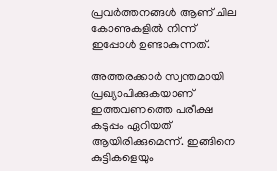പ്രവർത്തനങ്ങൾ ആണ് ചില കോണുകളിൽ നിന്ന് ഇപ്പോൾ ഉണ്ടാകുന്നത്.

അത്തരക്കാർ സ്വന്തമായി പ്രഖ്യാപിക്കുകയാണ് ഇത്തവണത്തെ പരീക്ഷ കടുപ്പം ഏറിയത് ആയിരിക്കുമെന്ന്. ഇങ്ങിനെ കുട്ടികളെയും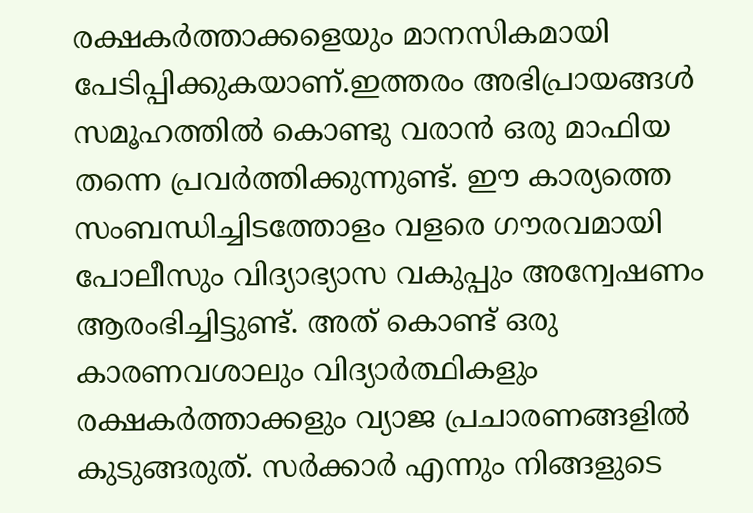രക്ഷകർത്താക്കളെയും മാനസികമായി പേടിപ്പിക്കുകയാണ്.ഇത്തരം അഭിപ്രായങ്ങൾ സമൂഹത്തിൽ കൊണ്ടു വരാൻ ഒരു മാഫിയ തന്നെ പ്രവർത്തിക്കുന്നുണ്ട്. ഈ കാര്യത്തെ സംബന്ധിച്ചിടത്തോളം വളരെ ഗൗരവമായി പോലീസും വിദ്യാഭ്യാസ വകുപ്പും അന്വേഷണം ആരംഭിച്ചിട്ടുണ്ട്. അത് കൊണ്ട് ഒരു കാരണവശാലും വിദ്യാർത്ഥികളും രക്ഷകർത്താക്കളും വ്യാജ പ്രചാരണങ്ങളിൽ കുടുങ്ങരുത്. സർക്കാർ എന്നും നിങ്ങളുടെ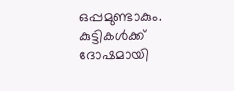ഒപ്പമുണ്ടാകും. കുട്ടികൾക്ക് ദോഷമായി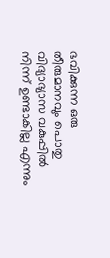ഭവിക്കുന്ന ഒരു തീരുമാനവും പൊതു വിദ്യാഭ്യാസ വകുപ്പിൽ നിന്ന് ഉണ്ടാകില്ല എന്നും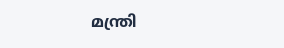മന്ത്രി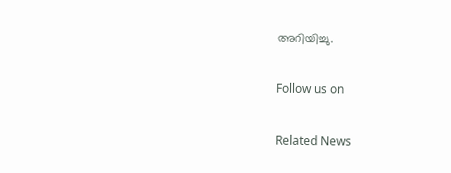അറിയിച്ചു.

Follow us on

Related News